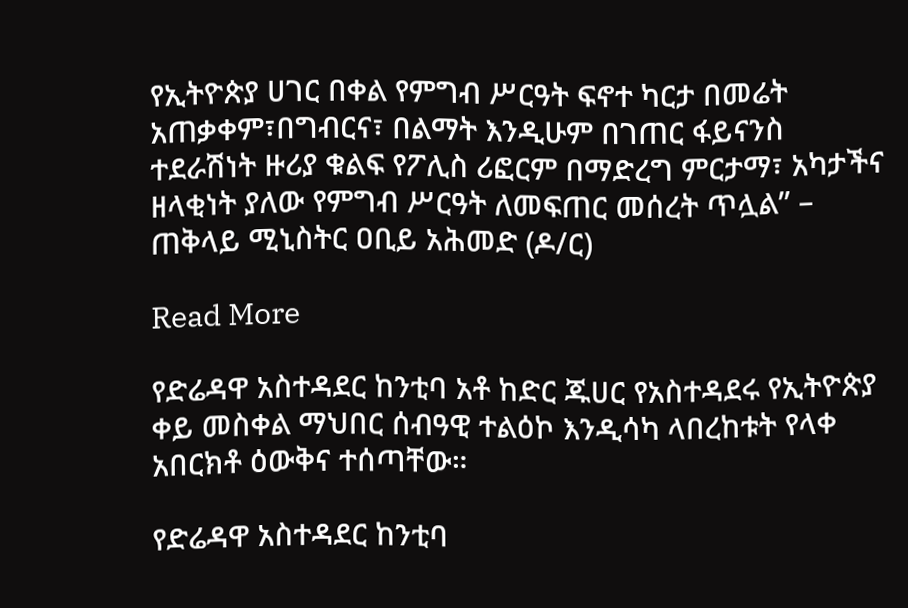የኢትዮጵያ ሀገር በቀል የምግብ ሥርዓት ፍኖተ ካርታ በመሬት አጠቃቀም፣በግብርና፣ በልማት እንዲሁም በገጠር ፋይናንስ ተደራሽነት ዙሪያ ቁልፍ የፖሊስ ሪፎርም በማድረግ ምርታማ፣ አካታችና ዘላቂነት ያለው የምግብ ሥርዓት ለመፍጠር መሰረት ጥሏል” – ጠቅላይ ሚኒስትር ዐቢይ አሕመድ (ዶ/ር)

Read More

የድሬዳዋ አስተዳደር ከንቲባ አቶ ከድር ጁሀር የአስተዳደሩ የኢትዮጵያ ቀይ መስቀል ማህበር ሰብዓዊ ተልዕኮ እንዲሳካ ላበረከቱት የላቀ አበርክቶ ዕውቅና ተሰጣቸው።

የድሬዳዋ አስተዳደር ከንቲባ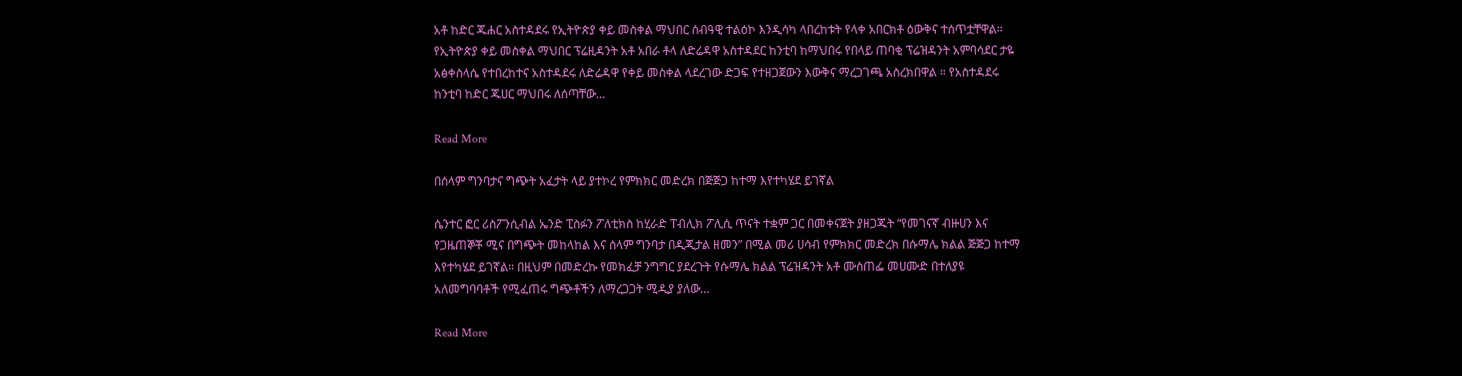አቶ ከድር ጁሐር አስተዳደሩ የኢትዮጵያ ቀይ መስቀል ማህበር ሰብዓዊ ተልዕኮ እንዲሳካ ላበረከቱት የላቀ አበርክቶ ዕውቅና ተሰጥቷቸዋል። የኢትዮጵያ ቀይ መስቀል ማህበር ፕሬዚዳንት አቶ አበራ ቶላ ለድሬዳዋ አስተዳደር ከንቲባ ከማህበሩ የበላይ ጠባቂ ፕሬዝዳንት አምባሳደር ታዬ አፅቀስላሴ የተበረከተና አስተዳደሩ ለድሬዳዋ የቀይ መስቀል ላደረገው ድጋፍ የተዘጋጀውን እውቅና ማረጋገጫ አስረክበዋል ። የአስተዳደሩ ከንቲባ ከድር ጁሀር ማህበሩ ለሰጣቸው…

Read More

በሰላም ግንባታና ግጭት አፈታት ላይ ያተኮረ የምክክር መድረክ በጅጅጋ ከተማ እየተካሄደ ይገኛል

ሴንተር ፎር ሪስፖንሲብል ኤንድ ፒስፉን ፖለቲክስ ከሂራድ ፐብሊክ ፖሊሲ ጥናት ተቋም ጋር በመቀናጀት ያዘጋጁት “የመገናኛ ብዙሀን እና የጋዜጠኞቾ ሚና በግጭት መከላከል እና ሰላም ግንባታ በዲጂታል ዘመን” በሚል መሪ ሀሳብ የምክክር መድረክ በሱማሌ ክልል ጅጅጋ ከተማ እየተካሄደ ይገኛል። በዚህም በመድረኩ የመክፈቻ ንግግር ያደረጉት የሱማሌ ክልል ፕሬዝዳንት አቶ ሙስጠፌ መሀሙድ በተለያዩ አለመግባባቶች የሚፈጠሩ ግጭቶችን ለማረጋጋት ሚዲያ ያለው…

Read More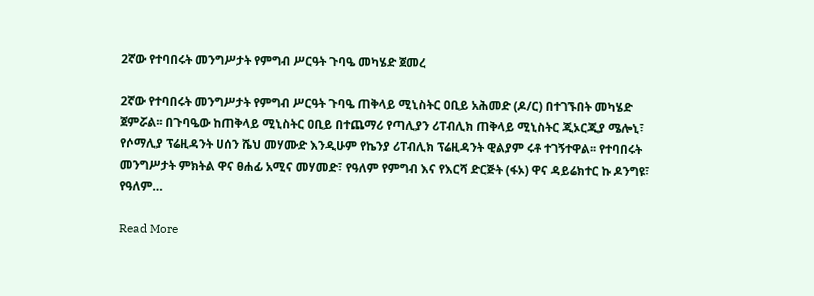2ኛው የተባበሩት መንግሥታት የምግብ ሥርዓት ጉባዔ መካሄድ ጀመረ

2ኛው የተባበሩት መንግሥታት የምግብ ሥርዓት ጉባዔ ጠቅላይ ሚኒስትር ዐቢይ አሕመድ (ዶ/ር) በተገኙበት መካሄድ ጀምሯል፡፡ በጉባዔው ከጠቅላይ ሚኒስትር ዐቢይ በተጨማሪ የጣሊያን ሪፐብሊክ ጠቅላይ ሚኒስትር ጂኦርጂያ ሜሎኒ፣ የሶማሊያ ፕሬዚዳንት ሀሰን ሼህ መሃሙድ እንዲሁም የኬንያ ሪፐብሊክ ፕሬዚዳንት ዊልያም ሩቶ ተገኝተዋል፡፡ የተባበሩት መንግሥታት ምክትል ዋና ፀሐፊ አሚና መሃመድ፣ የዓለም የምግብ እና የእርሻ ድርጅት (ፋኦ) ዋና ዳይሬክተር ኩ ዶንግዩ፣ የዓለም…

Read More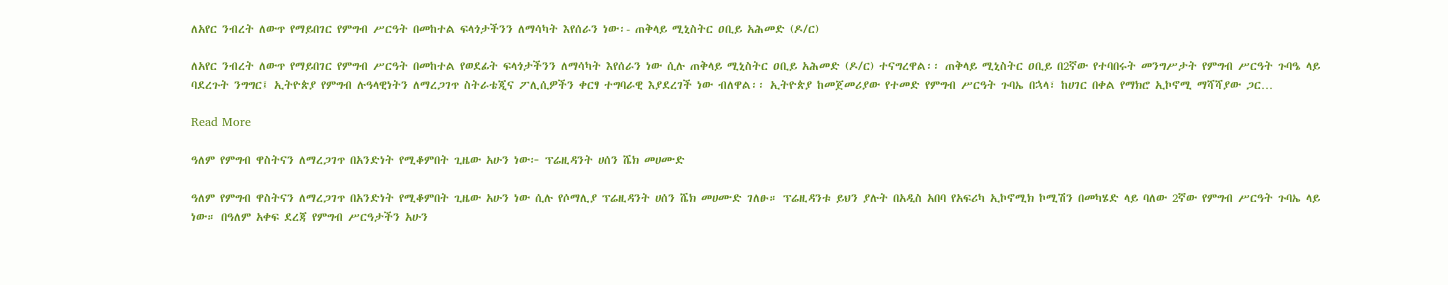ለአየር ንብረት ለውጥ የማይበገር የምግብ ሥርዓት በመከተል ፍላጎታችንን ለማሳካት እየሰራን ነው፡- ጠቅላይ ሚኒስትር ዐቢይ አሕመድ (ዶ/ር)

ለአየር ንብረት ለውጥ የማይበገር የምግብ ሥርዓት በመከተል የወደፊት ፍላጎታችንን ለማሳካት እየሰራን ነው ሲሉ ጠቅላይ ሚኒስትር ዐቢይ አሕመድ (ዶ/ር) ተናግረዋል፡፡ ጠቅላይ ሚኒስትር ዐቢይ በ2ኛው የተባበሩት መንግሥታት የምግብ ሥርዓት ጉባዔ ላይ ባደረጉት ንግግር፤ ኢትዮጵያ የምግብ ሉዓላዊነትን ለማረጋገጥ ስትራቴጂና ፖሊሲዎችን ቀርፃ ተግባራዊ እያደረገች ነው ብለዋል፡፡ ኢትዮጵያ ከመጀመሪያው የተመድ የምግብ ሥርዓት ጉባኤ በኋላ፣ ከሀገር በቀል የማክሮ ኢኮኖሚ ማሻሻያው ጋር…

Read More

ዓለም የምግብ ዋስትናን ለማረጋገጥ በአንድነት የሚቆምበት ጊዜው አሁን ነው፦ ፕሬዚዳንት ሀሰን ሼክ መሀሙድ

ዓለም የምግብ ዋስትናን ለማረጋገጥ በአንድነት የሚቆምበት ጊዜው አሁን ነው ሲሉ የሶማሊያ ፕሬዚዳንት ሀሰን ሼክ መሀሙድ ገለፁ። ፕሬዚዳንቱ ይህን ያሉት በአዲስ አበባ የአፍሪካ ኢኮኖሚክ ኮሚሽን በመካሄድ ላይ ባለው 2ኛው የምግብ ሥርዓት ጉባኤ ላይ ነው። በዓለም አቀፍ ደረጃ የምግብ ሥርዓታችን አሁን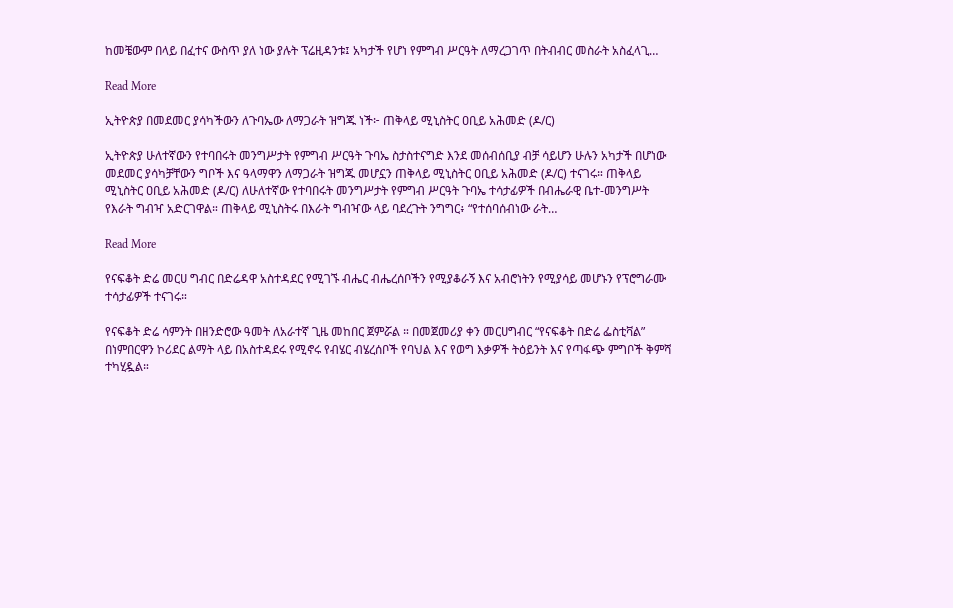ከመቼውም በላይ በፈተና ውስጥ ያለ ነው ያሉት ፕሬዚዳንቱ፤ አካታች የሆነ የምግብ ሥርዓት ለማረጋገጥ በትብብር መስራት አስፈላጊ…

Read More

ኢትዮጵያ በመደመር ያሳካችውን ለጉባኤው ለማጋራት ዝግጁ ነች፦ ጠቅላይ ሚኒስትር ዐቢይ አሕመድ (ዶ/ር)

ኢትዮጵያ ሁለተኛውን የተባበሩት መንግሥታት የምግብ ሥርዓት ጉባኤ ስታስተናግድ እንደ መሰብሰቢያ ብቻ ሳይሆን ሁሉን አካታች በሆነው መደመር ያሳካቻቸውን ግቦች እና ዓላማዋን ለማጋራት ዝግጁ መሆኗን ጠቅላይ ሚኒስትር ዐቢይ አሕመድ (ዶ/ር) ተናገሩ። ጠቅላይ ሚኒስትር ዐቢይ አሕመድ (ዶ/ር) ለሁለተኛው የተባበሩት መንግሥታት የምግብ ሥርዓት ጉባኤ ተሳታፊዎች በብሔራዊ ቤተ-መንግሥት የእራት ግብዣ አድርገዋል። ጠቅላይ ሚኒስትሩ በእራት ግብዣው ላይ ባደረጉት ንግግር፥ “የተሰባሰብነው ራት…

Read More

የናፍቆት ድሬ መርሀ ግብር በድሬዳዋ አስተዳደር የሚገኙ ብሔር ብሔረሰቦችን የሚያቆራኝ እና አብሮነትን የሚያሳይ መሆኑን የፕሮግራሙ ተሳታፊዎች ተናገሩ።

የናፍቆት ድሬ ሳምንት በዘንድሮው ዓመት ለአራተኛ ጊዜ መከበር ጀምሯል ። በመጀመሪያ ቀን መርሀግብር “የናፍቆት በድሬ ፌስቲቫል” በነምበርዋን ኮሪደር ልማት ላይ በአስተዳደሩ የሚኖሩ የብሄር ብሄረሰቦች የባህል እና የወግ እቃዎች ትዕይንት እና የጣፋጭ ምግቦች ቅምሻ ተካሂዷል።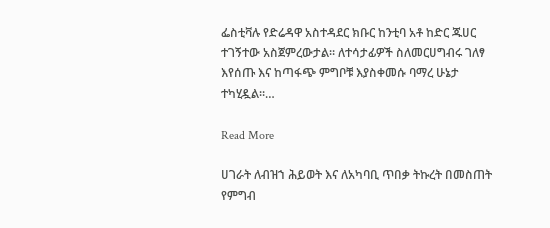ፌስቲቫሉ የድሬዳዋ አስተዳደር ክቡር ከንቲባ አቶ ከድር ጁሀር ተገኝተው አስጀምረውታል። ለተሳታፊዎች ስለመርሀግብሩ ገለፃ እየሰጡ እና ከጣፋጭ ምግቦቹ እያስቀመሱ ባማረ ሁኔታ ተካሂዷል።…

Read More

ሀገራት ለብዝኀ ሕይወት እና ለአካባቢ ጥበቃ ትኩረት በመስጠት የምግብ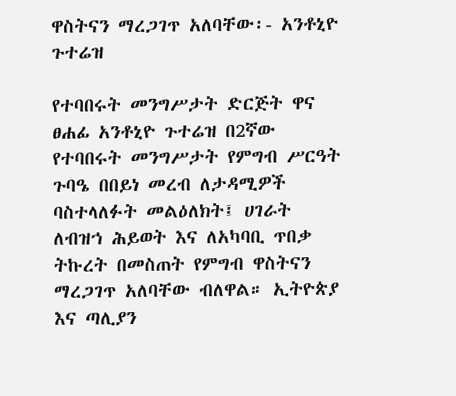ዋስትናን ማረጋገጥ አለባቸው፡- አንቶኒዮ ጉተሬዝ

የተባበሩት መንግሥታት ድርጅት ዋና ፀሐፊ አንቶኒዮ ጉተሬዝ በ2ኛው የተባበሩት መንግሥታት የምግብ ሥርዓት ጉባዔ በበይነ መረብ ለታዳሚዎች ባስተላለፉት መልዕለክት፤ ሀገራት ለብዝኀ ሕይወት እና ለአካባቢ ጥበቃ ትኩረት በመስጠት የምግብ ዋስትናን ማረጋገጥ አለባቸው ብለዋል። ኢትዮጵያ እና ጣሊያን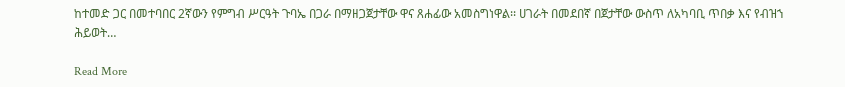ከተመድ ጋር በመተባበር 2ኛውን የምግብ ሥርዓት ጉባኤ በጋራ በማዘጋጀታቸው ዋና ጸሐፊው አመስግነዋል፡፡ ሀገራት በመደበኛ በጀታቸው ውስጥ ለአካባቢ ጥበቃ እና የብዝኀ ሕይወት…

Read More